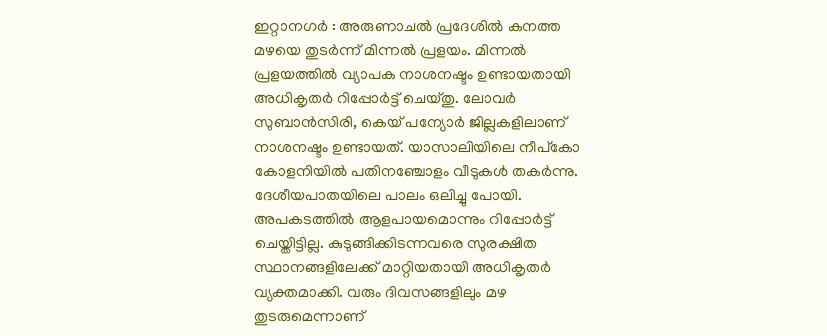ഇറ്റാനഗർ : അരുണാചൽ പ്രദേശിൽ കനത്ത മഴയെ തുടർന്ന് മിന്നൽ പ്രളയം. മിന്നൽ പ്രളയത്തിൽ വ്യാപക നാശനഷ്ടം ഉണ്ടായതായി അധികൃതർ റിപ്പോർട്ട് ചെയ്തു. ലോവർ സുബാൻസിരി, കെയ് പന്യോർ ജില്ലകളിലാണ് നാശനഷ്ടം ഉണ്ടായത്. യാസാലിയിലെ നീപ്കോ കോളനിയിൽ പതിനഞ്ചോളം വീടുകൾ തകർന്നു. ദേശീയപാതയിലെ പാലം ഒലിച്ചു പോയി. അപകടത്തിൽ ആളപായമൊന്നും റിപ്പോർട്ട് ചെയ്തിട്ടില്ല. കുടുങ്ങിക്കിടന്നവരെ സുരക്ഷിത സ്ഥാനങ്ങളിലേക്ക് മാറ്റിയതായി അധികൃതർ വ്യക്തമാക്കി. വരും ദിവസങ്ങളിലും മഴ തുടരുമെന്നാണ്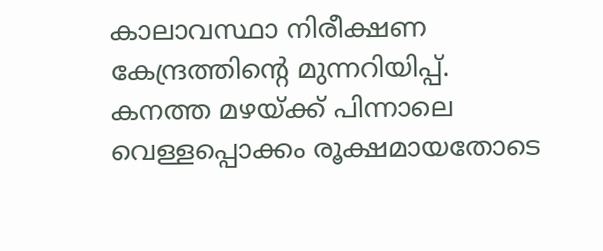കാലാവസ്ഥാ നിരീക്ഷണ കേന്ദ്രത്തിന്റെ മുന്നറിയിപ്പ്.
കനത്ത മഴയ്ക്ക് പിന്നാലെ വെള്ളപ്പൊക്കം രൂക്ഷമായതോടെ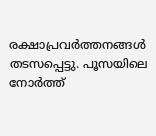രക്ഷാപ്രവർത്തനങ്ങൾ തടസപ്പെട്ടു. പൂസയിലെ നോർത്ത്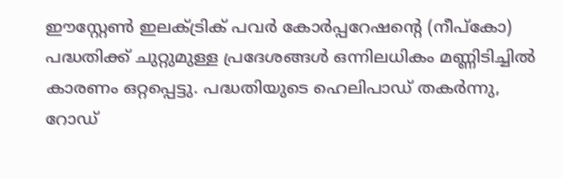ഈസ്റ്റേൺ ഇലക്ട്രിക് പവർ കോർപ്പറേഷന്റെ (നീപ്കോ) പദ്ധതിക്ക് ചുറ്റുമുള്ള പ്രദേശങ്ങൾ ഒന്നിലധികം മണ്ണിടിച്ചിൽ കാരണം ഒറ്റപ്പെട്ടു. പദ്ധതിയുടെ ഹെലിപാഡ് തകർന്നു, റോഡ്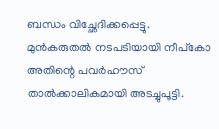ബന്ധം വിച്ഛേദിക്കപ്പെട്ടു. മുൻകരുതൽ നടപടിയായി നീപ്കോ അതിന്റെ പവർഹൗസ് താൽക്കാലികമായി അടച്ചുപൂട്ടി.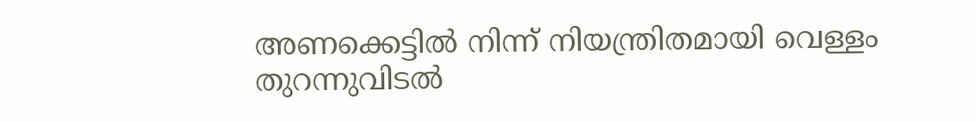അണക്കെട്ടിൽ നിന്ന് നിയന്ത്രിതമായി വെള്ളം തുറന്നുവിടൽ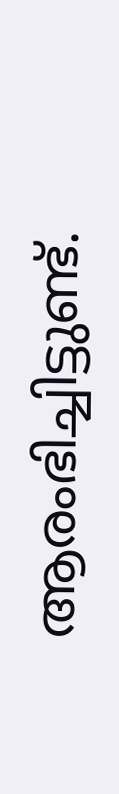ആരംഭിച്ചിട്ടുണ്ട്.